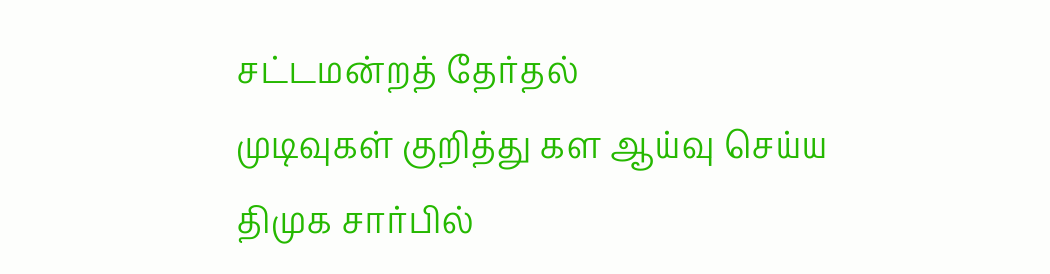சட்டமன்றத் தேர்தல்
முடிவுகள் குறித்து கள ஆய்வு செய்ய
திமுக சார்பில்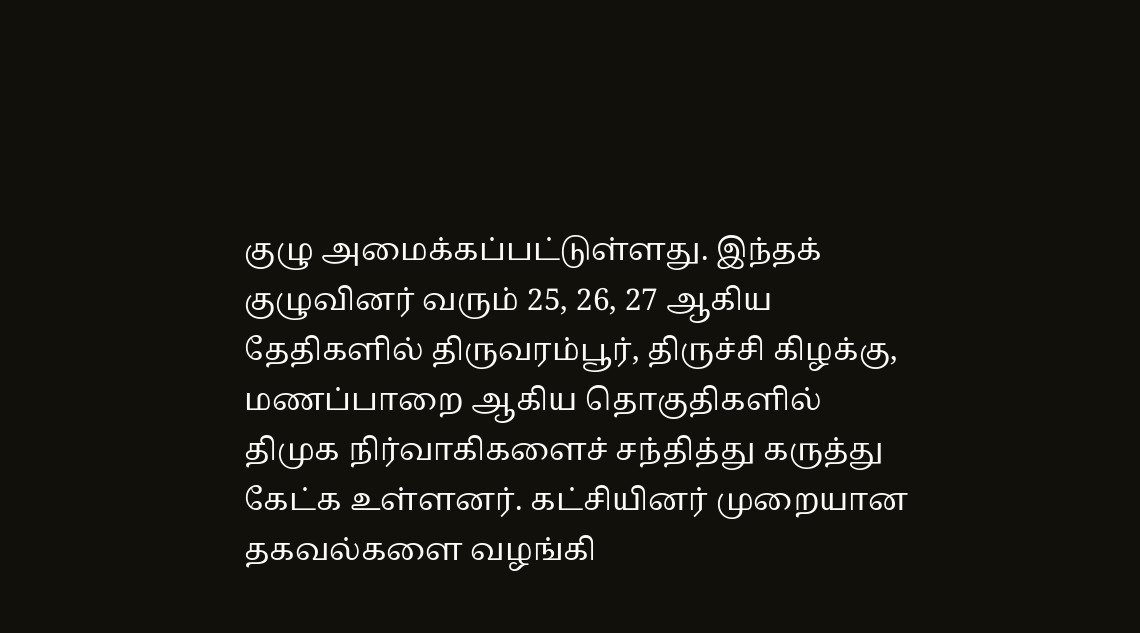குழு அமைக்கப்பட்டுள்ளது. இந்தக் குழுவினர் வரும் 25, 26, 27 ஆகிய தேதிகளில் திருவரம்பூர், திருச்சி கிழக்கு, மணப்பாறை ஆகிய தொகுதிகளில்
திமுக நிர்வாகிகளைச் சந்தித்து கருத்து கேட்க உள்ளனர். கட்சியினர் முறையான தகவல்களை வழங்கி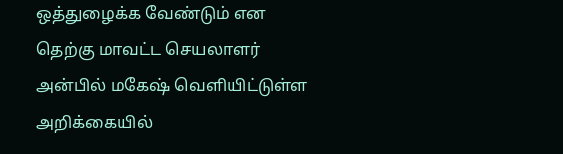ஒத்துழைக்க வேண்டும் என தெற்கு மாவட்ட செயலாளர் அன்பில் மகேஷ் வெளியிட்டுள்ள அறிக்கையில்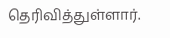தெரிவித்துள்ளார்.